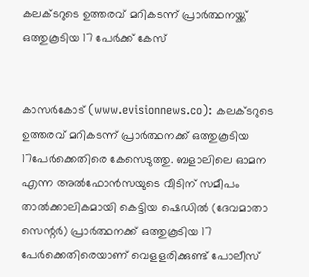കലക്ടറുടെ ഉത്തരവ് മറികടന്ന് പ്രാര്‍ത്ഥനയ്ക്ക് ഒത്തുകൂടിയ 17 പേര്‍ക്ക് കേസ്


കാസര്‍കോട് (www.evisionnews.co): കലക്ടറുടെ ഉത്തരവ് മറികടന്ന് പ്രാര്‍ത്ഥനക്ക് ഒത്തുകൂടിയ 17പേര്‍ക്കെതിരെ കേസെടുത്തു. ബളാലിലെ ഓമന എന്ന അല്‍ഫോന്‍സയുടെ വീടിന് സമീപം താല്‍ക്കാലികമായി കെട്ടിയ ഷെഡില്‍ (ദേവമാതാ സെന്റര്‍) പ്രാര്‍ത്ഥനക്ക് ഒത്തുകൂടിയ 17 പേര്‍ക്കെതിരെയാണ് വെളളരിക്കുണ്ട് പോലീസ്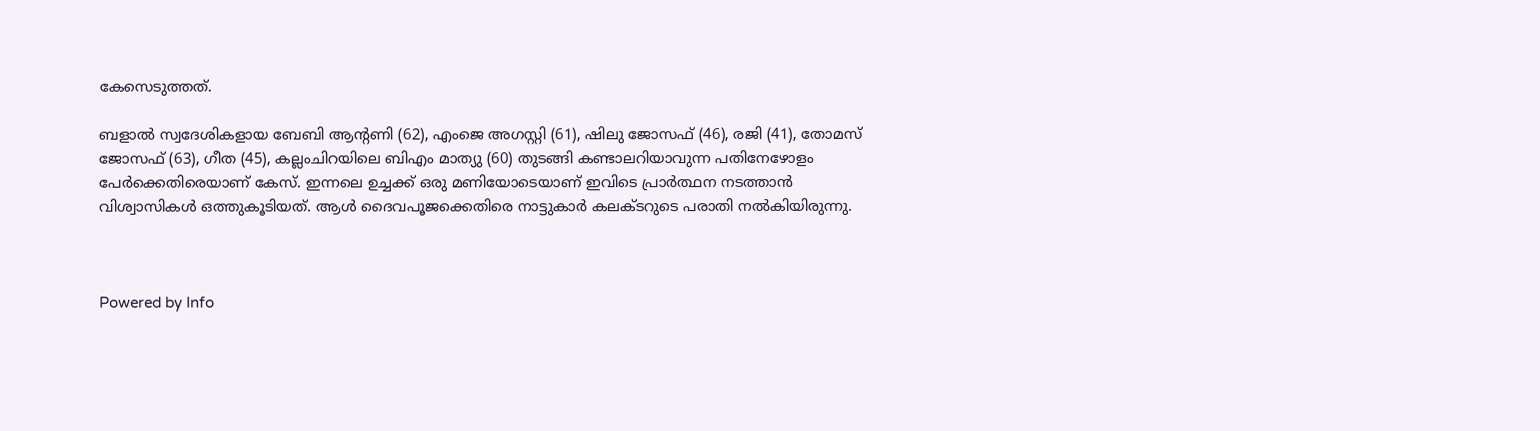കേസെടുത്തത്.

ബളാല്‍ സ്വദേശികളായ ബേബി ആന്റണി (62), എംജെ അഗസ്റ്റി (61), ഷിലു ജോസഫ് (46), രജി (41), തോമസ് ജോസഫ് (63), ഗീത (45), കല്ലംചിറയിലെ ബിഎം മാത്യു (60) തുടങ്ങി കണ്ടാലറിയാവുന്ന പതിനേഴോളം പേര്‍ക്കെതിരെയാണ് കേസ്. ഇന്നലെ ഉച്ചക്ക് ഒരു മണിയോടെയാണ് ഇവിടെ പ്രാര്‍ത്ഥന നടത്താന്‍ വിശ്വാസികള്‍ ഒത്തുകൂടിയത്. ആള്‍ ദൈവപൂജക്കെതിരെ നാട്ടുകാര്‍ കലക്ടറുടെ പരാതി നല്‍കിയിരുന്നു.



Powered by Info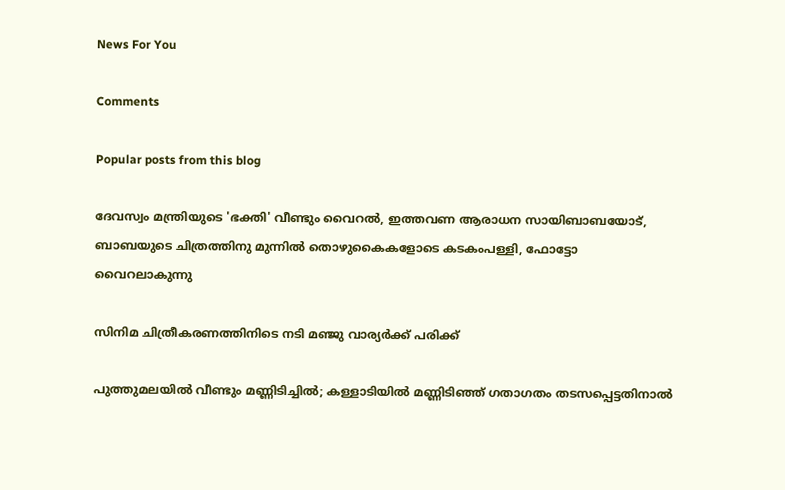News For You

Comments

Popular posts from this blog

ദേവസ്വം മന്ത്രിയുടെ 'ഭക്തി' വീണ്ടും വൈറല്‍, ഇത്തവണ ആരാധന സായിബാബയോട്, ബാബയുടെ ചിത്രത്തിനു മുന്നില്‍ തൊഴുകൈകളോടെ കടകംപള്ളി, ഫോട്ടോ വൈറലാകുന്നു

സിനിമ ചിത്രീകരണത്തിനിടെ നടി മഞ്ജു വാര്യര്‍ക്ക് പരിക്ക്

പുത്തുമലയില്‍ വീണ്ടും മണ്ണിടിച്ചില്‍; കള്ളാടിയില്‍ മണ്ണിടിഞ്ഞ് ഗതാഗതം തടസപ്പെട്ടതിനാല്‍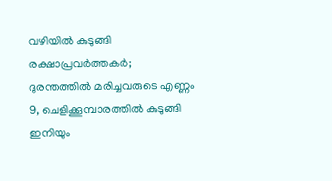വഴിയില്‍ കുടുങ്ങി രക്ഷാപ്രവര്‍ത്തകര്‍; ദുരന്തത്തില്‍ മരിച്ചവരുടെ എണ്ണം 9, ചെളിക്കൂമ്പാരത്തില്‍ കുടുങ്ങി ഇനിയും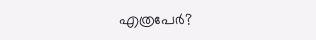എത്രപേര്‍?